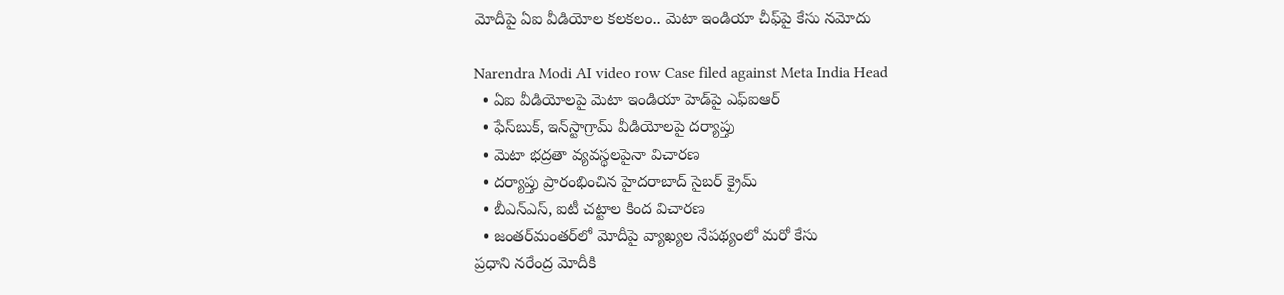మోదీపై ఏఐ వీడియోల కలకలం.. మెటా ఇండియా చీఫ్‌పై కేసు నమోదు

Narendra Modi AI video row Case filed against Meta India Head
  • ఏఐ వీడియోలపై మెటా ఇండియా హెడ్‌పై ఎఫ్‌ఐఆర్‌
  • ఫేస్‌బుక్‌, ఇన్‌స్టాగ్రామ్‌ వీడియోలపై దర్యాప్తు
  • మెటా భద్రతా వ్యవస్థలపైనా విచారణ
  • దర్యాప్తు ప్రారంభించిన హైదరాబాద్‌ సైబర్‌ క్రైమ్‌
  • బీఎన్‌ఎస్‌, ఐటీ చట్టాల కింద విచారణ
  • జంతర్‌మంతర్‌లో మోదీపై వ్యాఖ్యల నేపథ్యంలో మరో కేసు
ప్రధాని నరేంద్ర మోదీకి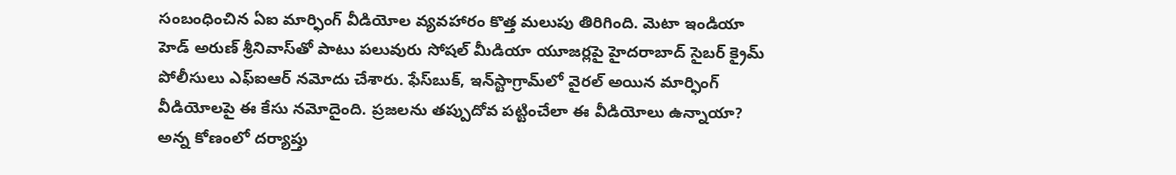సంబంధించిన ఏఐ మార్ఫింగ్‌ వీడియోల వ్యవహారం కొత్త మలుపు తిరిగింది. మెటా ఇండియా హెడ్‌ అరుణ్‌ శ్రీనివాస్‌తో పాటు పలువురు సోషల్‌ మీడియా యూజర్లపై హైదరాబాద్‌ సైబర్‌ క్రైమ్‌ పోలీసులు ఎఫ్‌ఐఆర్‌ నమోదు చేశారు. ఫేస్‌బుక్‌, ఇన్‌స్టాగ్రామ్‌లో వైరల్‌ అయిన మార్ఫింగ్‌ వీడియోలపై ఈ కేసు నమోదైంది. ప్రజలను తప్పుదోవ పట్టించేలా ఈ వీడియోలు ఉన్నాయా? అన్న కోణంలో దర్యాప్తు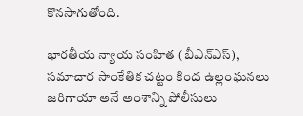కొనసాగుతోంది.

భారతీయ న్యాయ సంహిత (బీఎన్‌ఎస్‌), సమాచార సాంకేతిక చట్టం కింద ఉల్లంఘనలు జరిగాయా అనే అంశాన్ని పోలీసులు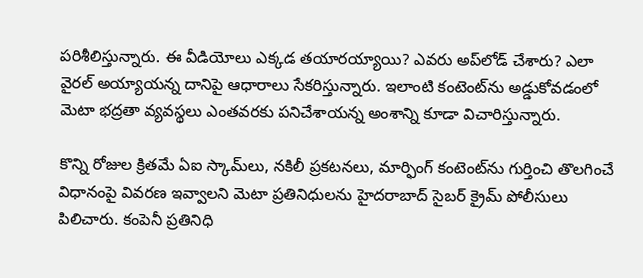పరిశీలిస్తున్నారు. ఈ వీడియోలు ఎక్కడ తయారయ్యాయి? ఎవరు అప్‌లోడ్‌ చేశారు? ఎలా వైరల్‌ అయ్యాయన్న దానిపై ఆధారాలు సేకరిస్తున్నారు. ఇలాంటి కంటెంట్‌ను అడ్డుకోవడంలో మెటా భద్రతా వ్యవస్థలు ఎంతవరకు పనిచేశాయన్న అంశాన్ని కూడా విచారిస్తున్నారు.

కొన్ని రోజుల క్రితమే ఏఐ స్కామ్‌లు, నకిలీ ప్రకటనలు, మార్ఫింగ్‌ కంటెంట్‌ను గుర్తించి తొలగించే విధానంపై వివరణ ఇవ్వాలని మెటా ప్రతినిధులను హైదరాబాద్‌ సైబర్‌ క్రైమ్‌ పోలీసులు పిలిచారు. కంపెనీ ప్రతినిధి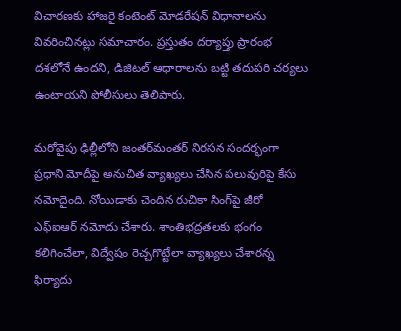విచారణకు హాజరై కంటెంట్‌ మోడరేషన్‌ విధానాలను వివరించినట్లు సమాచారం. ప్రస్తుతం దర్యాప్తు ప్రారంభ దశలోనే ఉందని, డిజిటల్‌ ఆధారాలను బట్టి తదుపరి చర్యలు ఉంటాయని పోలీసులు తెలిపారు.

మరోవైపు ఢిల్లీలోని జంతర్‌మంతర్‌ నిరసన సందర్భంగా ప్రధాని మోదీపై అనుచిత వ్యాఖ్యలు చేసిన పలువురిపై కేసు నమోదైంది. నోయిడాకు చెందిన రుచికా సింగ్‌పై జీరో ఎఫ్‌ఐఆర్‌ నమోదు చేశారు. శాంతిభద్రతలకు భంగం కలిగించేలా, విద్వేషం రెచ్చగొట్టేలా వ్యాఖ్యలు చేశారన్న ఫిర్యాదు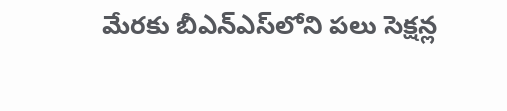మేరకు బీఎన్‌ఎస్‌లోని పలు సెక్షన్ల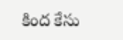కింద కేసు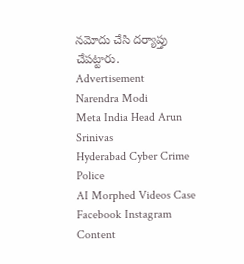నమోదు చేసి దర్యాప్తు చేపట్టారు.
Advertisement
Narendra Modi
Meta India Head Arun Srinivas
Hyderabad Cyber Crime Police
AI Morphed Videos Case
Facebook Instagram Content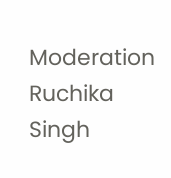Moderation
Ruchika Singh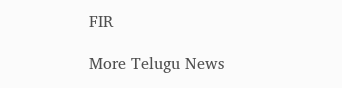FIR

More Telugu News